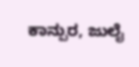ಕಾನ್ಪುರ, ಜುಲೈ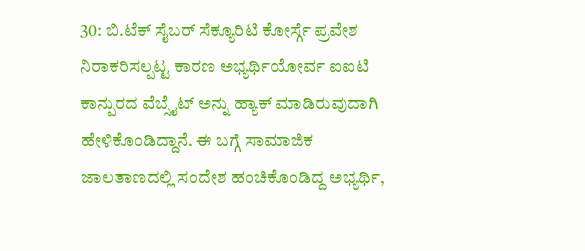30: ಬಿ.ಟೆಕ್ ಸೈಬರ್ ಸೆಕ್ಯೂರಿಟಿ ಕೋರ್ಸ್ಗೆ ಪ್ರವೇಶ ನಿರಾಕರಿಸಲ್ಪಟ್ಟ ಕಾರಣ ಅಭ್ಯರ್ಥಿಯೋರ್ವ ಐಐಟಿ ಕಾನ್ಪುರದ ವೆಬ್ಸೈಟ್ ಅನ್ನು ಹ್ಯಾಕ್ ಮಾಡಿರುವುದಾಗಿ ಹೇಳಿಕೊಂಡಿದ್ದಾನೆ. ಈ ಬಗ್ಗೆ ಸಾಮಾಜಿಕ ಜಾಲತಾಣದಲ್ಲಿ ಸಂದೇಶ ಹಂಚಿಕೊಂಡಿದ್ದ ಅಭ್ಯರ್ಥಿ,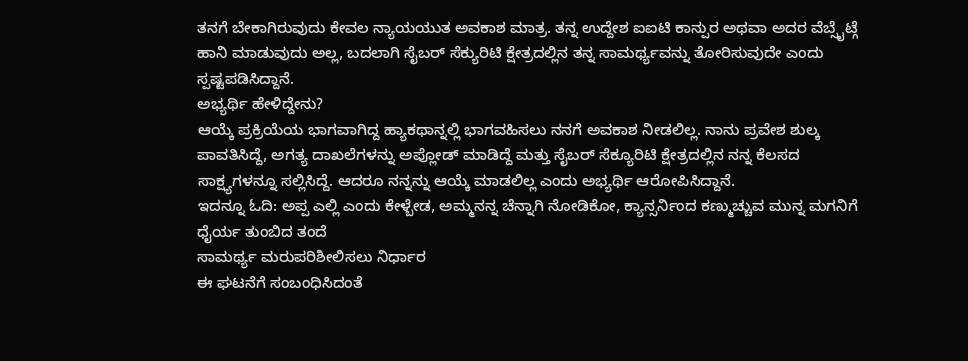ತನಗೆ ಬೇಕಾಗಿರುವುದು ಕೇವಲ ನ್ಯಾಯಯುತ ಅವಕಾಶ ಮಾತ್ರ. ತನ್ನ ಉದ್ದೇಶ ಐಐಟಿ ಕಾನ್ಪುರ ಅಥವಾ ಅದರ ವೆಬ್ಸೈಟ್ಗೆ ಹಾನಿ ಮಾಡುವುದು ಅಲ್ಲ, ಬದಲಾಗಿ ಸೈಬರ್ ಸೆಕ್ಯುರಿಟಿ ಕ್ಷೇತ್ರದಲ್ಲಿನ ತನ್ನ ಸಾಮರ್ಥ್ಯವನ್ನು ತೋರಿಸುವುದೇ ಎಂದು ಸ್ಪಷ್ಟಪಡಿಸಿದ್ದಾನೆ.
ಅಭ್ಯರ್ಥಿ ಹೇಳಿದ್ದೇನು?
ಆಯ್ಕೆ ಪ್ರಕ್ರಿಯೆಯ ಭಾಗವಾಗಿದ್ದ ಹ್ಯಾಕಥಾನ್ನಲ್ಲಿ ಭಾಗವಹಿಸಲು ನನಗೆ ಅವಕಾಶ ನೀಡಲಿಲ್ಲ. ನಾನು ಪ್ರವೇಶ ಶುಲ್ಕ ಪಾವತಿಸಿದ್ದೆ, ಅಗತ್ಯ ದಾಖಲೆಗಳನ್ನು ಅಪ್ಲೋಡ್ ಮಾಡಿದ್ದೆ ಮತ್ತು ಸೈಬರ್ ಸೆಕ್ಯೂರಿಟಿ ಕ್ಷೇತ್ರದಲ್ಲಿನ ನನ್ನ ಕೆಲಸದ ಸಾಕ್ಷ್ಯಗಳನ್ನೂ ಸಲ್ಲಿಸಿದ್ದೆ. ಆದರೂ ನನ್ನನ್ನು ಆಯ್ಕೆ ಮಾಡಲಿಲ್ಲ ಎಂದು ಅಭ್ಯರ್ಥಿ ಆರೋಪಿಸಿದ್ದಾನೆ.
ಇದನ್ನೂ ಓದಿ: ಅಪ್ಪ ಎಲ್ಲಿ ಎಂದು ಕೇಳ್ಬೇಡ, ಅಮ್ಮನನ್ನ ಚೆನ್ನಾಗಿ ನೋಡಿಕೋ, ಕ್ಯಾನ್ಸರ್ನಿಂದ ಕಣ್ಮುಚ್ಚುವ ಮುನ್ನ ಮಗನಿಗೆ ಧೈರ್ಯ ತುಂಬಿದ ತಂದೆ
ಸಾಮರ್ಥ್ಯ ಮರುಪರಿಶೀಲಿಸಲು ನಿರ್ಧಾರ
ಈ ಘಟನೆಗೆ ಸಂಬಂಧಿಸಿದಂತೆ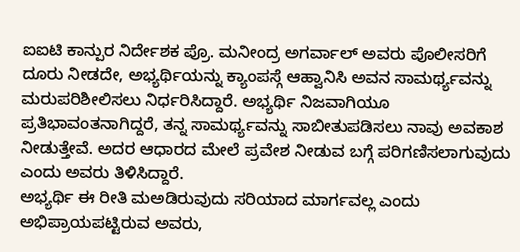ಐಐಟಿ ಕಾನ್ಪುರ ನಿರ್ದೇಶಕ ಪ್ರೊ. ಮನೀಂದ್ರ ಅಗರ್ವಾಲ್ ಅವರು ಪೊಲೀಸರಿಗೆ ದೂರು ನೀಡದೇ, ಅಭ್ಯರ್ಥಿಯನ್ನು ಕ್ಯಾಂಪಸ್ಗೆ ಆಹ್ವಾನಿಸಿ ಅವನ ಸಾಮರ್ಥ್ಯವನ್ನು ಮರುಪರಿಶೀಲಿಸಲು ನಿರ್ಧರಿಸಿದ್ದಾರೆ. ಅಭ್ಯರ್ಥಿ ನಿಜವಾಗಿಯೂ ಪ್ರತಿಭಾವಂತನಾಗಿದ್ದರೆ, ತನ್ನ ಸಾಮರ್ಥ್ಯವನ್ನು ಸಾಬೀತುಪಡಿಸಲು ನಾವು ಅವಕಾಶ ನೀಡುತ್ತೇವೆ. ಅದರ ಆಧಾರದ ಮೇಲೆ ಪ್ರವೇಶ ನೀಡುವ ಬಗ್ಗೆ ಪರಿಗಣಿಸಲಾಗುವುದು ಎಂದು ಅವರು ತಿಳಿಸಿದ್ದಾರೆ.
ಅಭ್ಯರ್ಥಿ ಈ ರೀತಿ ಮಅಡಿರುವುದು ಸರಿಯಾದ ಮಾರ್ಗವಲ್ಲ ಎಂದು ಅಭಿಪ್ರಾಯಪಟ್ಟಿರುವ ಅವರು,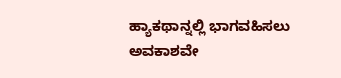ಹ್ಯಾಕಥಾನ್ನಲ್ಲಿ ಭಾಗವಹಿಸಲು ಅವಕಾಶವೇ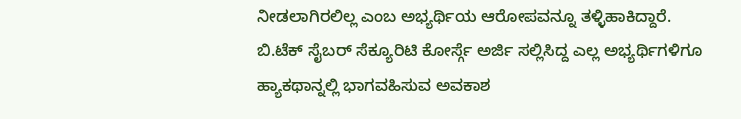ನೀಡಲಾಗಿರಲಿಲ್ಲ ಎಂಬ ಅಭ್ಯರ್ಥಿಯ ಆರೋಪವನ್ನೂ ತಳ್ಳಿಹಾಕಿದ್ದಾರೆ. ಬಿ.ಟೆಕ್ ಸೈಬರ್ ಸೆಕ್ಯೂರಿಟಿ ಕೋರ್ಸ್ಗೆ ಅರ್ಜಿ ಸಲ್ಲಿಸಿದ್ದ ಎಲ್ಲ ಅಭ್ಯರ್ಥಿಗಳಿಗೂ ಹ್ಯಾಕಥಾನ್ನಲ್ಲಿ ಭಾಗವಹಿಸುವ ಅವಕಾಶ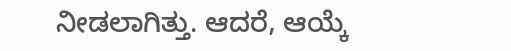ನೀಡಲಾಗಿತ್ತು. ಆದರೆ, ಆಯ್ಕೆ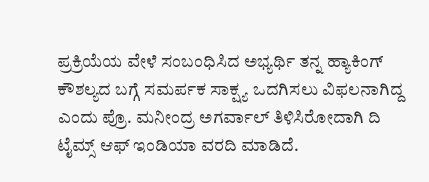ಪ್ರಕ್ರಿಯೆಯ ವೇಳೆ ಸಂಬಂಧಿಸಿದ ಅಭ್ಯರ್ಥಿ ತನ್ನ ಹ್ಯಾಕಿಂಗ್ ಕೌಶಲ್ಯದ ಬಗ್ಗೆ ಸಮರ್ಪಕ ಸಾಕ್ಷ್ಯ ಒದಗಿಸಲು ವಿಫಲನಾಗಿದ್ದ ಎಂದು ಪ್ರೊ. ಮನೀಂದ್ರ ಅಗರ್ವಾಲ್ ತಿಳಿಸಿರೋದಾಗಿ ದಿ ಟೈಮ್ಸ್ ಆಫ್ ಇಂಡಿಯಾ ವರದಿ ಮಾಡಿದೆ.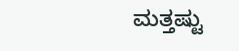ಮತ್ತಷ್ಟು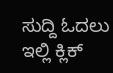ಸುದ್ದಿ ಓದಲು ಇಲ್ಲಿ ಕ್ಲಿಕ್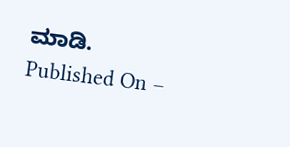ಮಾಡಿ.
Published On –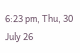6:23 pm, Thu, 30 July 26